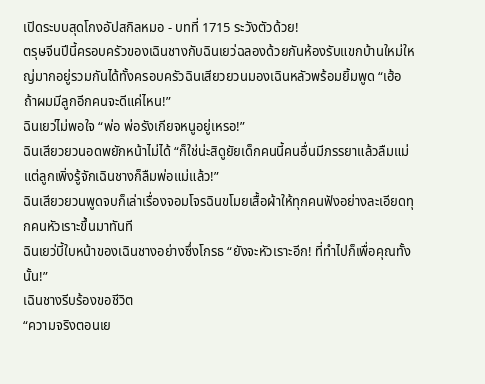เปิดระบบสุดโกงอัปสกิลหมอ - บทที่ 1715 ระวังตัวด้วย!
ตรุษจีนปีนี้ครอบครัวของเฉินชางกับฉินเยว่ฉลองด้วยกันห้องรับแขกบ้านใหม่ใหญ่มากอยู่รวมกันได้ทั้งครอบครัวฉินเสียวยวนมองเฉินหลัวพร้อมยิ้มพูด “เฮ้อ ถ้าผมมีลูกอีกคนจะดีแค่ไหน!”
ฉินเยว่ไม่พอใจ “พ่อ พ่อรังเกียจหนูอยู่เหรอ!”
ฉินเสียวยวนอดพยักหน้าไม่ได้ “ก็ใช่น่ะสิดูยัยเด็กคนนี้คนอื่นมีภรรยาแล้วลืมแม่ แต่ลูกเพิ่งรู้จักเฉินชางก็ลืมพ่อแม่แล้ว!”
ฉินเสียวยวนพูดจบก็เล่าเรื่องจอมโจรฉินขโมยเสื้อผ้าให้ทุกคนฟังอย่างละเอียดทุกคนหัวเราะขึ้นมาทันที
ฉินเยว่บี้ใบหน้าของเฉินชางอย่างซึ่งโกรธ “ยังจะหัวเราะอีก! ที่ทำไปก็เพื่อคุณทั้งนั้น!”
เฉินชางรีบร้องขอชีวิต
“ความจริงตอนเย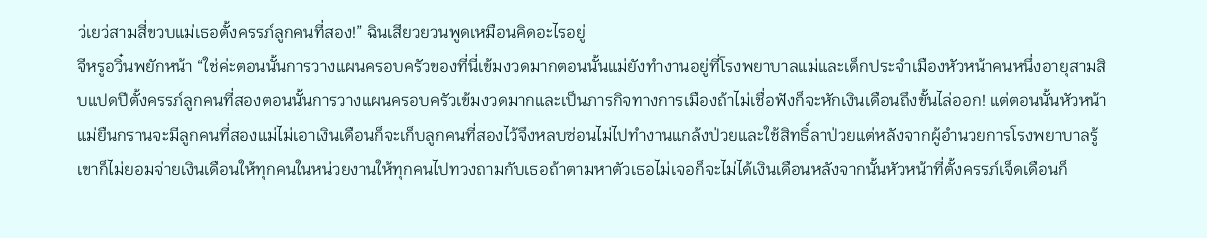ว่เยว่สามสี่ขวบแม่เธอตั้งครรภ์ลูกคนที่สอง!” ฉินเสียวยวนพูดเหมือนคิดอะไรอยู่
จีหรูอวิ๋นพยักหน้า “ใช่ค่ะตอนนั้นการวางแผนครอบครัวของที่นี่เข้มงวดมากตอนนั้นแม่ยังทำงานอยู่ที่โรงพยาบาลแม่และเด็กประจำเมืองหัวหน้าคนหนึ่งอายุสามสิบแปดปีตั้งครรภ์ลูกคนที่สองตอนนั้นการวางแผนครอบครัวเข้มงวดมากและเป็นภารกิจทางการเมืองถ้าไม่เชื่อฟังก็จะหักเงินเดือนถึงขั้นไล่ออก! แต่ตอนนั้นหัวหน้าแม่ยืนกรานจะมีลูกคนที่สองแม่ไม่เอาเงินเดือนก็จะเก็บลูกคนที่สองไว้จึงหลบซ่อนไม่ไปทำงานแกล้งป่วยและใช้สิทธิ์ลาป่วยแต่หลังจากผู้อำนวยการโรงพยาบาลรู้เขาก็ไม่ยอมจ่ายเงินเดือนให้ทุกคนในหน่วยงานให้ทุกคนไปทวงถามกับเธอถ้าตามหาตัวเธอไม่เจอก็จะไม่ได้เงินเดือนหลังจากนั้นหัวหน้าที่ตั้งครรภ์เจ็ดเดือนก็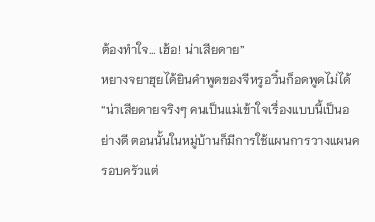ต้องทำใจ… เฮ้อ! น่าเสียดาย”
หยางจยาฮุยได้ยินคำพูดของจีหรูอวิ๋นก็อดพูดไม่ได้ “น่าเสียดายจริงๆ คนเป็นแม่เข้าใจเรื่องแบบนี้เป็นอย่างดี ตอนนั้นในหมู่บ้านก็มีการใช้แผนการวางแผนครอบครัวแต่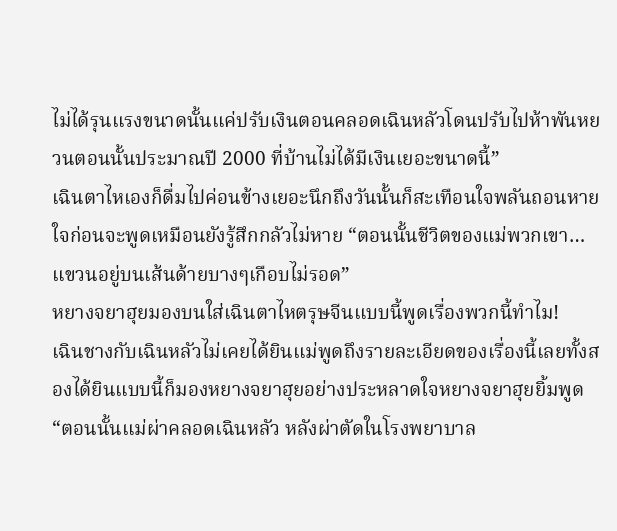ไม่ได้รุนแรงขนาดนั้นแค่ปรับเงินตอนคลอดเฉินหลัวโดนปรับไปห้าพันหยวนตอนนั้นประมาณปี 2000 ที่บ้านไม่ได้มีเงินเยอะขนาดนี้”
เฉินตาไหเองก็ดื่มไปค่อนข้างเยอะนึกถึงวันนั้นก็สะเทือนใจพลันถอนหายใจก่อนจะพูดเหมือนยังรู้สึกกลัวไม่หาย “ตอนนั้นชีวิตของแม่พวกเขา… แขวนอยู่บนเส้นด้ายบางๆเกือบไม่รอด”
หยางจยาฮุยมองบนใส่เฉินตาไหตรุษจีนแบบนี้พูดเรื่องพวกนี้ทำไม!
เฉินชางกับเฉินหลัวไม่เคยได้ยินแม่พูดถึงรายละเอียดของเรื่องนี้เลยทั้งสองได้ยินแบบนี้ก็มองหยางจยาฮุยอย่างประหลาดใจหยางจยาฮุยยิ้มพูด “ตอนนั้นแม่ผ่าคลอดเฉินหลัว หลังผ่าตัดในโรงพยาบาล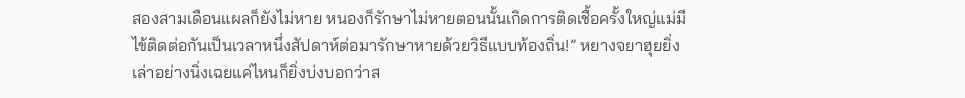สองสามเดือนแผลก็ยังไม่หาย หนองก็รักษาไม่หายตอนนั้นเกิดการติดเชื้อครั้งใหญ่แม่มีไข้ติดต่อกันเป็นเวลาหนึ่งสัปดาห์ต่อมารักษาหายด้วยวิธีแบบท้องถิ่น!” หยางจยาฮุยยิ่งเล่าอย่างนิ่งเฉยแค่ไหนก็ยิ่งบ่งบอกว่าส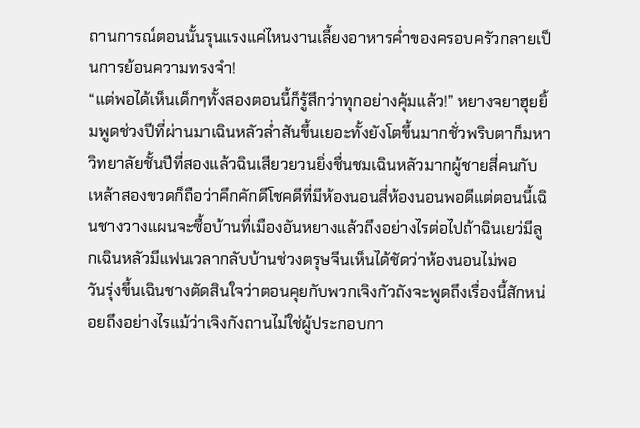ถานการณ์ตอนนั้นรุนแรงแค่ไหนงานเลี้ยงอาหารค่ำของครอบครัวกลายเป็นการย้อนความทรงจำ!
“แต่พอได้เห็นเด็กๆทั้งสองตอนนี้ก็รู้สึกว่าทุกอย่างคุ้มแล้ว!” หยางจยาฮุยยิ้มพูดช่วงปีที่ผ่านมาเฉินหลัวล่ำสันขึ้นเยอะทั้งยังโตขึ้นมากชั่วพริบตาก็มหาวิทยาลัยชั้นปีที่สองแล้วฉินเสียวยวนยิ่งชื่นชมเฉินหลัวมากผู้ชายสี่คนกับเหล้าสองขวดก็ถือว่าคึกคักดีโชคดีที่มีห้องนอนสี่ห้องนอนพอดีแต่ตอนนี้เฉินชางวางแผนจะซื้อบ้านที่เมืองอันหยางแล้วถึงอย่างไรต่อไปถ้าฉินเยว่มีลูกเฉินหลัวมีแฟนเวลากลับบ้านช่วงตรุษจีนเห็นได้ชัดว่าห้องนอนไม่พอ
วันรุ่งขึ้นเฉินชางตัดสินใจว่าตอนคุยกับพวกเจิงกัวถังจะพูดถึงเรื่องนี้สักหน่อยถึงอย่างไรแม้ว่าเจิงกังถานไม่ใช่ผู้ประกอบกา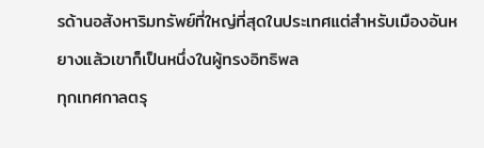รด้านอสังหาริมทรัพย์ที่ใหญ่ที่สุดในประเทศแต่สำหรับเมืองอันหยางแล้วเขาก็เป็นหนึ่งในผู้ทรงอิทธิพล
ทุกเทศกาลตรุ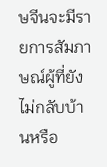ษจีนจะมีรายการสัมภาษณ์ผู้ที่ยังไม่กลับบ้านหรือ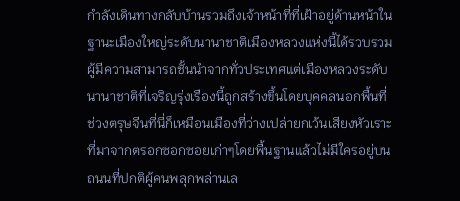กำลังเดินทางกลับบ้านรวมถึงเจ้าหน้าที่ที่เฝ้าอยู่ด้านหน้าในฐานะเมืองใหญ่ระดับนานาชาติเมืองหลวงแห่งนี้ได้รวบรวมผู้มีความสามารถชั้นนำจากทั่วประเทศแต่เมืองหลวงระดับนานาชาติที่เจริญรุ่งเรืองนี้ถูกสร้างขึ้นโดยบุคคลนอกพื้นที่ ช่วงตรุษจีนที่นี่ก็เหมือนเมืองที่ว่างเปล่ายกเว้นเสียงหัวเราะที่มาจากตรอกซอกซอยเก่าๆโดยพื้นฐานแล้วไม่มีใครอยู่บนถนนที่ปกติผู้คนพลุกพล่านเล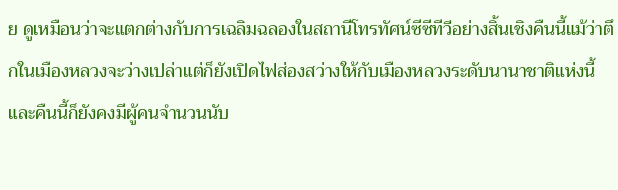ย ดูเหมือนว่าจะแตกต่างกับการเฉลิมฉลองในสถานีโทรทัศน์ซีซีทีวีอย่างสิ้นเชิงคืนนี้แม้ว่าตึกในเมืองหลวงจะว่างเปล่าแต่ก็ยังเปิดไฟส่องสว่างให้กับเมืองหลวงระดับนานาชาติแห่งนี้ และคืนนี้ก็ยังคงมีผู้คนจำนวนนับ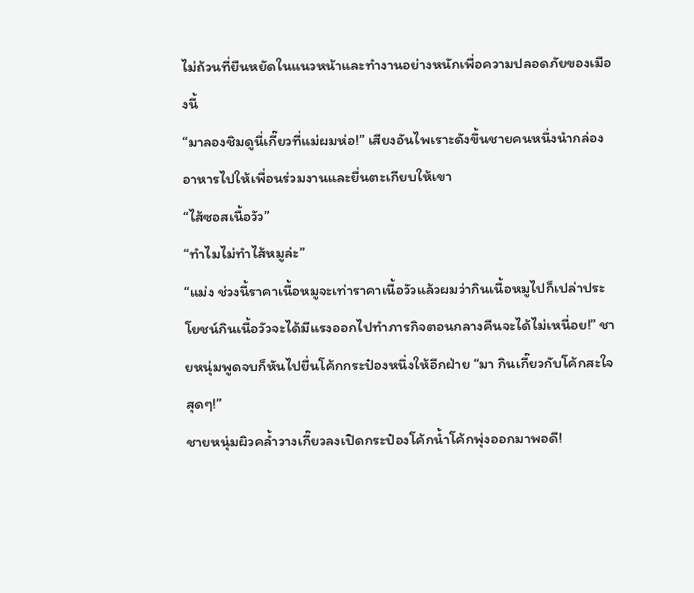ไม่ถ้วนที่ยืนหยัดในแนวหน้าและทำงานอย่างหนักเพื่อความปลอดภัยของเมืองนี้
“มาลองชิมดูนี่เกี๊ยวที่แม่ผมห่อ!” เสียงอันไพเราะดังขึ้นชายคนหนึ่งนำกล่องอาหารไปให้เพื่อนร่วมงานและยื่นตะเกียบให้เขา
“ไส้ซอสเนื้อวัว”
“ทำไมไม่ทำไส้หมูล่ะ”
“แม่ง ช่วงนี้ราคาเนื้อหมูจะเท่าราคาเนื้อวัวแล้วผมว่ากินเนื้อหมูไปก็เปล่าประโยชน์กินเนื้อวัวจะได้มีแรงออกไปทำภารกิจตอนกลางคืนจะได้ไม่เหนื่อย!” ชายหนุ่มพูดจบก็หันไปยื่นโค้กกระป๋องหนึ่งให้อีกฝ่าย “มา กินเกี๊ยวกับโค้กสะใจสุดๆ!”
ชายหนุ่มผิวคล้ำวางเกี๊ยวลงเปิดกระป๋องโค้กน้ำโค้กพุ่งออกมาพอดี!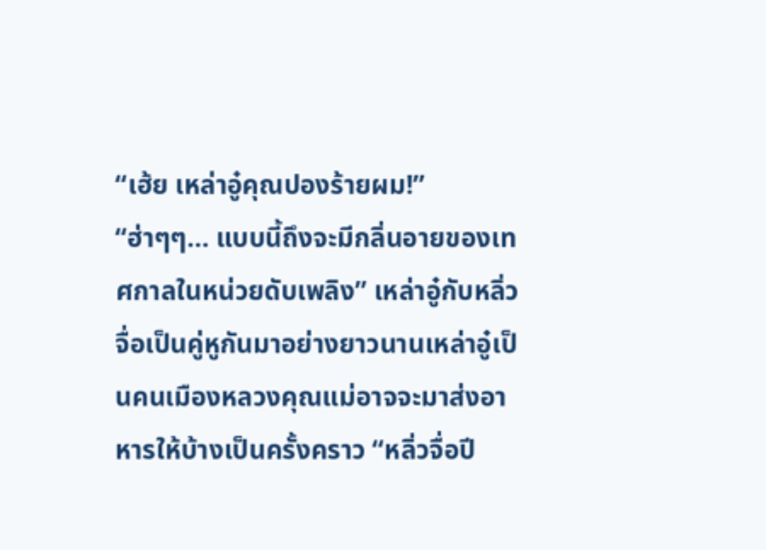“เฮ้ย เหล่าอู๋คุณปองร้ายผม!”
“ฮ่าๆๆ… แบบนี้ถึงจะมีกลิ่นอายของเทศกาลในหน่วยดับเพลิง” เหล่าอู๋กับหลิ่วจื่อเป็นคู่หูกันมาอย่างยาวนานเหล่าอู๋เป็นคนเมืองหลวงคุณแม่อาจจะมาส่งอาหารให้บ้างเป็นครั้งคราว “หลิ่วจื่อปี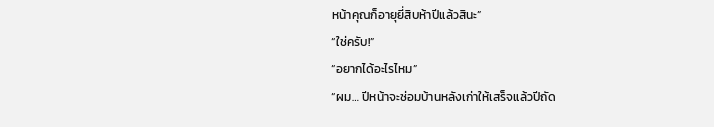หน้าคุณก็อายุยี่สิบห้าปีแล้วสินะ”
“ใช่ครับ!”
“อยากได้อะไรไหม”
“ผม… ปีหน้าจะซ่อมบ้านหลังเก่าให้เสร็จแล้วปีถัด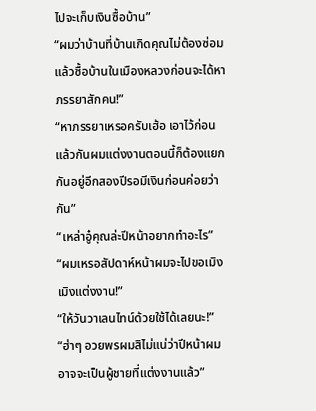ไปจะเก็บเงินซื้อบ้าน”
“ผมว่าบ้านที่บ้านเกิดคุณไม่ต้องซ่อมแล้วซื้อบ้านในเมืองหลวงก่อนจะได้หาภรรยาสักคน!”
“หาภรรยาเหรอครับเฮ้อ เอาไว้ก่อนแล้วกันผมแต่งงานตอนนี้ก็ต้องแยกกันอยู่อีกสองปีรอมีเงินก่อนค่อยว่ากัน”
“เหล่าอู๋คุณล่ะปีหน้าอยากทำอะไร”
“ผมเหรอสัปดาห์หน้าผมจะไปขอเมิงเมิงแต่งงาน!”
“ให้วันวาเลนไทน์ด้วยใช้ได้เลยนะ!”
“ฮ่าๆ อวยพรผมสิไม่แน่ว่าปีหน้าผมอาจจะเป็นผู้ชายที่แต่งงานแล้ว”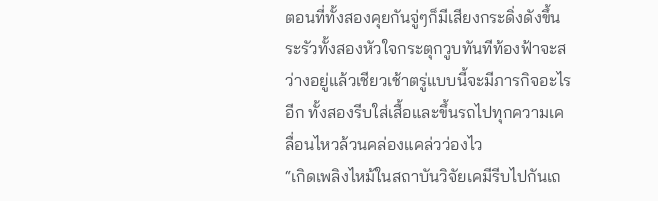ตอนที่ทั้งสองคุยกันจู่ๆก็มีเสียงกระดิ่งดังขึ้นระรัวทั้งสองหัวใจกระตุกวูบทันทีท้องฟ้าจะสว่างอยู่แล้วเชียวเช้าตรู่แบบนี้จะมีภารกิจอะไรอีก ทั้งสองรีบใส่เสื้อและขึ้นรถไปทุกความเคลื่อนไหวล้วนคล่องแคล่วว่องไว
“เกิดเพลิงไหม้ในสถาบันวิจัยเคมีรีบไปกันเถ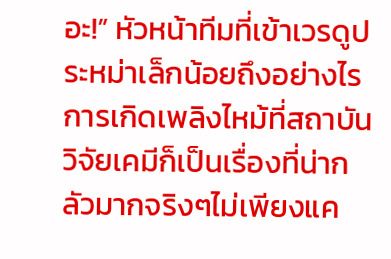อะ!” หัวหน้าทีมที่เข้าเวรดูประหม่าเล็กน้อยถึงอย่างไรการเกิดเพลิงไหม้ที่สถาบันวิจัยเคมีก็เป็นเรื่องที่น่ากลัวมากจริงๆไม่เพียงแค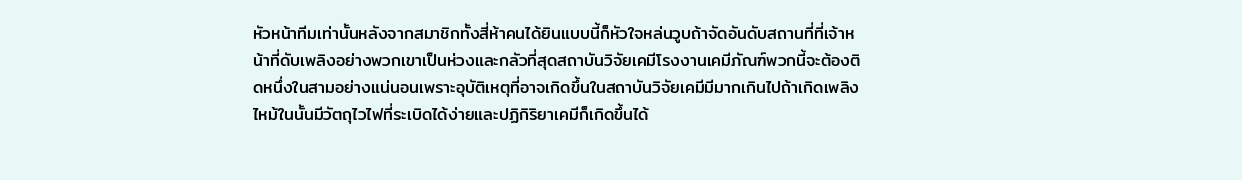หัวหน้าทีมเท่านั้นหลังจากสมาชิกทั้งสี่ห้าคนได้ยินแบบนี้ก็หัวใจหล่นวูบถ้าจัดอันดับสถานที่ที่เจ้าหน้าที่ดับเพลิงอย่างพวกเขาเป็นห่วงและกลัวที่สุดสถาบันวิจัยเคมีโรงงานเคมีภัณฑ์พวกนี้จะต้องติดหนึ่งในสามอย่างแน่นอนเพราะอุบัติเหตุที่อาจเกิดขึ้นในสถาบันวิจัยเคมีมีมากเกินไปถ้าเกิดเพลิงไหม้ในนั้นมีวัตถุไวไฟที่ระเบิดได้ง่ายและปฏิกิริยาเคมีก็เกิดขึ้นได้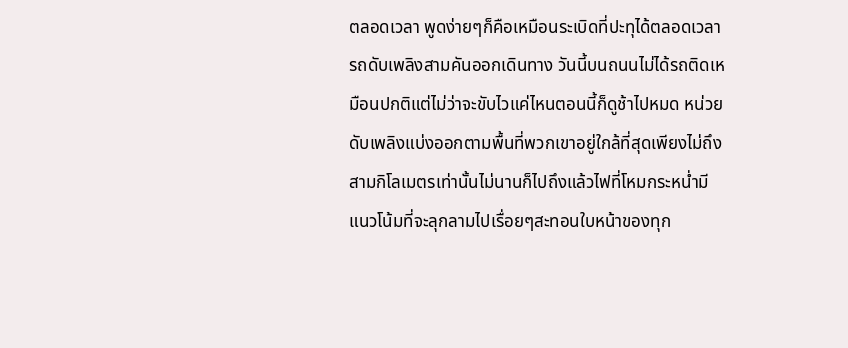ตลอดเวลา พูดง่ายๆก็คือเหมือนระเบิดที่ปะทุได้ตลอดเวลา
รถดับเพลิงสามคันออกเดินทาง วันนี้บนถนนไม่ได้รถติดเหมือนปกติแต่ไม่ว่าจะขับไวแค่ไหนตอนนี้ก็ดูช้าไปหมด หน่วยดับเพลิงแบ่งออกตามพื้นที่พวกเขาอยู่ใกล้ที่สุดเพียงไม่ถึงสามกิโลเมตรเท่านั้นไม่นานก็ไปถึงแล้วไฟที่โหมกระหน่ำมีแนวโน้มที่จะลุกลามไปเรื่อยๆสะทอนใบหน้าของทุก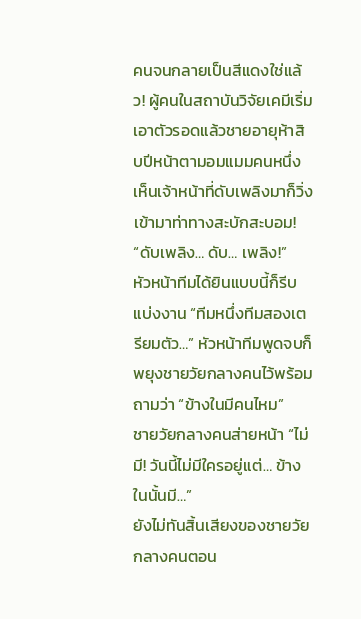คนจนกลายเป็นสีแดงใช่แล้ว! ผู้คนในสถาบันวิจัยเคมีเริ่มเอาตัวรอดแล้วชายอายุห้าสิบปีหน้าตามอมแมมคนหนึ่งเห็นเจ้าหน้าที่ดับเพลิงมาก็วิ่งเข้ามาท่าทางสะบักสะบอม!
“ดับเพลิง… ดับ… เพลิง!”
หัวหน้าทีมได้ยินแบบนี้ก็รีบแบ่งงาน “ทีมหนึ่งทีมสองเตรียมตัว…” หัวหน้าทีมพูดจบก็พยุงชายวัยกลางคนไว้พร้อมถามว่า “ข้างในมีคนไหม”
ชายวัยกลางคนส่ายหน้า “ไม่มี! วันนี้ไม่มีใครอยู่แต่… ข้างในนั้นมี…”
ยังไม่ทันสิ้นเสียงของชายวัยกลางคนตอน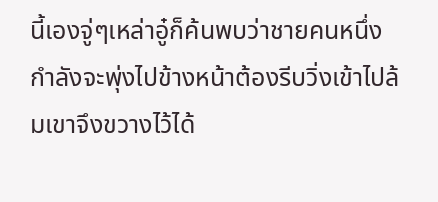นี้เองจู่ๆเหล่าอู๋ก็ค้นพบว่าชายคนหนึ่งกำลังจะพุ่งไปข้างหน้าต้องรีบวิ่งเข้าไปล้มเขาจึงขวางไว้ได้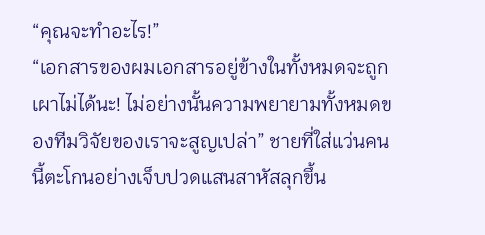“คุณจะทำอะไร!”
“เอกสารของผมเอกสารอยู่ข้างในทั้งหมดจะถูกเผาไม่ได้นะ! ไม่อย่างนั้นความพยายามทั้งหมดของทีมวิจัยของเราจะสูญเปล่า” ชายที่ใส่แว่นคนนี้ตะโกนอย่างเจ็บปวดแสนสาหัสลุกขึ้น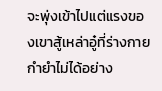จะพุ่งเข้าไปแต่แรงของเขาสู้เหล่าอู๋ที่ร่างกายกำยำไม่ได้อย่าง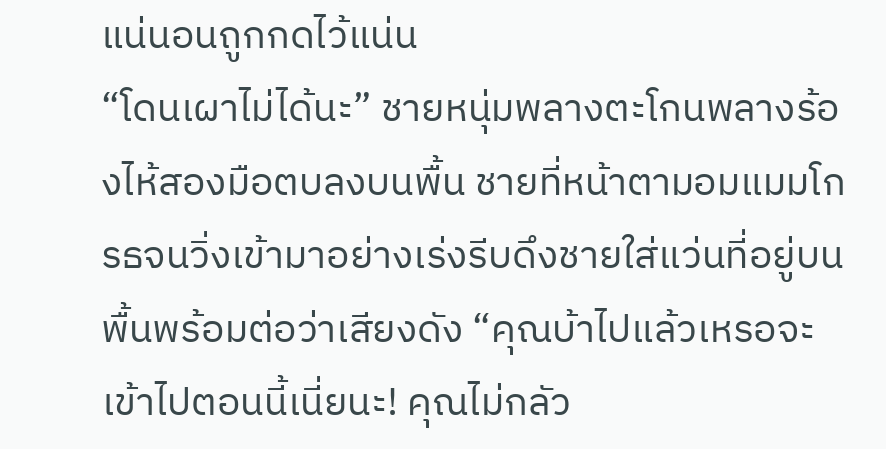แน่นอนถูกกดไว้แน่น
“โดนเผาไม่ได้นะ” ชายหนุ่มพลางตะโกนพลางร้องไห้สองมือตบลงบนพื้น ชายที่หน้าตามอมแมมโกรธจนวิ่งเข้ามาอย่างเร่งรีบดึงชายใส่แว่นที่อยู่บนพื้นพร้อมต่อว่าเสียงดัง “คุณบ้าไปแล้วเหรอจะเข้าไปตอนนี้เนี่ยนะ! คุณไม่กลัว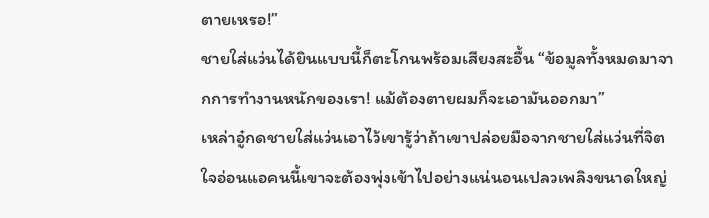ตายเหรอ!”
ชายใส่แว่นได้ยินแบบนี้ก็ตะโกนพร้อมเสียงสะอื้น “ข้อมูลทั้งหมดมาจากการทำงานหนักของเรา! แม้ต้องตายผมก็จะเอามันออกมา”
เหล่าอู๋กดชายใส่แว่นเอาไว้เขารู้ว่าถ้าเขาปล่อยมือจากชายใส่แว่นที่จิตใจอ่อนแอคนนี้เขาจะต้องพุ่งเข้าไปอย่างแน่นอนเปลวเพลิงขนาดใหญ่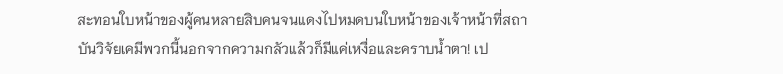สะทอนใบหน้าของผู้คนหลายสิบคนจนแดงไปหมดบนใบหน้าของเจ้าหน้าที่สถาบันวิจัยเคมีพวกนี้นอกจากความกลัวแล้วก็มีแค่เหงื่อและคราบน้ำตา! เป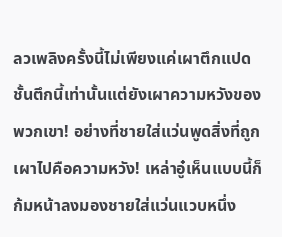ลวเพลิงครั้งนี้ไม่เพียงแค่เผาตึกแปดชั้นตึกนี้เท่านั้นแต่ยังเผาความหวังของพวกเขา! อย่างที่ชายใส่แว่นพูดสิ่งที่ถูกเผาไปคือความหวัง! เหล่าอู๋เห็นแบบนี้ก็ก้มหน้าลงมองชายใส่แว่นแวบหนึ่ง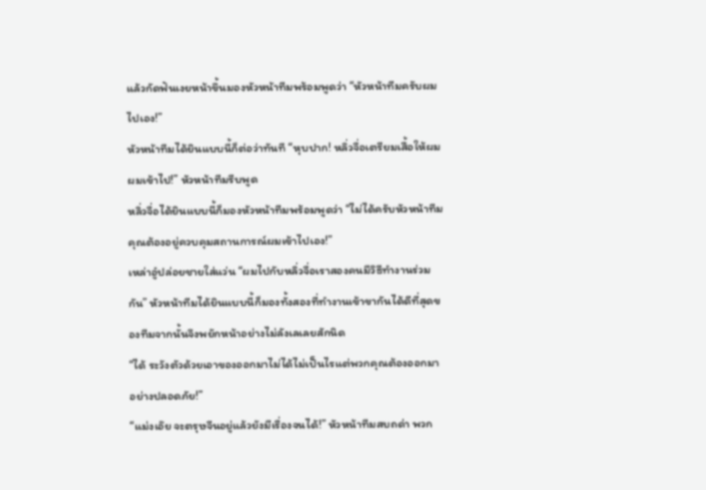แล้วกัดฟันเงยหน้าขึ้นมองหัวหน้าทีมพร้อมพูดว่า “หัวหน้าทีมครับผมไปเอง!”
หัวหน้าทีมได้ยินแบบนี้ก็ต่อว่าทันที “หุบปาก! หลิ่วจื่อเตรียมเสื้อให้ผมผมเข้าไป!” หัวหน้าทีมรีบพูด
หลิ่วจื่อได้ยินแบบนี้ก็มองหัวหน้าทีมพร้อมพูดว่า “ไม่ได้ครับหัวหน้าทีมคุณต้องอยู่ควบคุมสถานการณ์ผมเข้าไปเอง!”
เหล่าอู๋ปล่อยชายใส่แว่น “ผมไปกับหลิ่วจื่อเราสองคนมีวิธีทำงานร่วมกัน” หัวหน้าทีมได้ยินแบบนี้ก็มองทั้งสองที่ทำงานเข้าขากันได้ดีที่สุดของทีมจากนั้นจึงพยักหน้าอย่างไม่ลังเลเลยสักนิด
“ได้ ระวังตัวด้วยเอาของออกมาไม่ได้ไม่เป็นไรแต่พวกคุณต้องออกมาอย่างปลอดภัย!”
“แม่งเอ๊ย จะตรุษจีนอยู่แล้วยังมีเรื่องจนได้!” หัวหน้าทีมสบถด่า พวก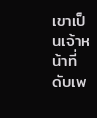เขาเป็นเจ้าหน้าที่ดับเพ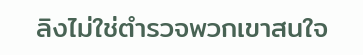ลิงไม่ใช่ตำรวจพวกเขาสนใจ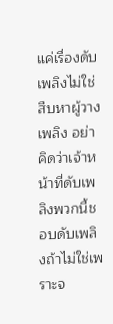แค่เรื่องดับเพลิงไม่ใช่สืบหาผู้วางเพลิง อย่าคิดว่าเจ้าหน้าที่ดับเพลิงพวกนี้ชอบดับเพลิงถ้าไม่ใช่เพราะจ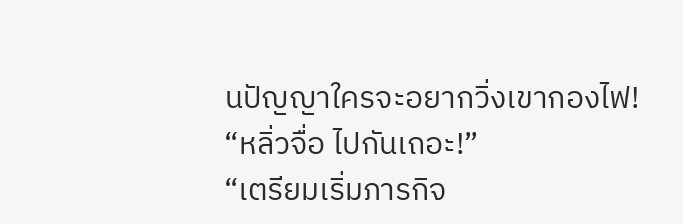นปัญญาใครจะอยากวิ่งเขากองไฟ!
“หลิ่วจื่อ ไปกันเถอะ!”
“เตรียมเริ่มภารกิจ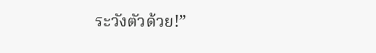ระวังตัวด้วย!”